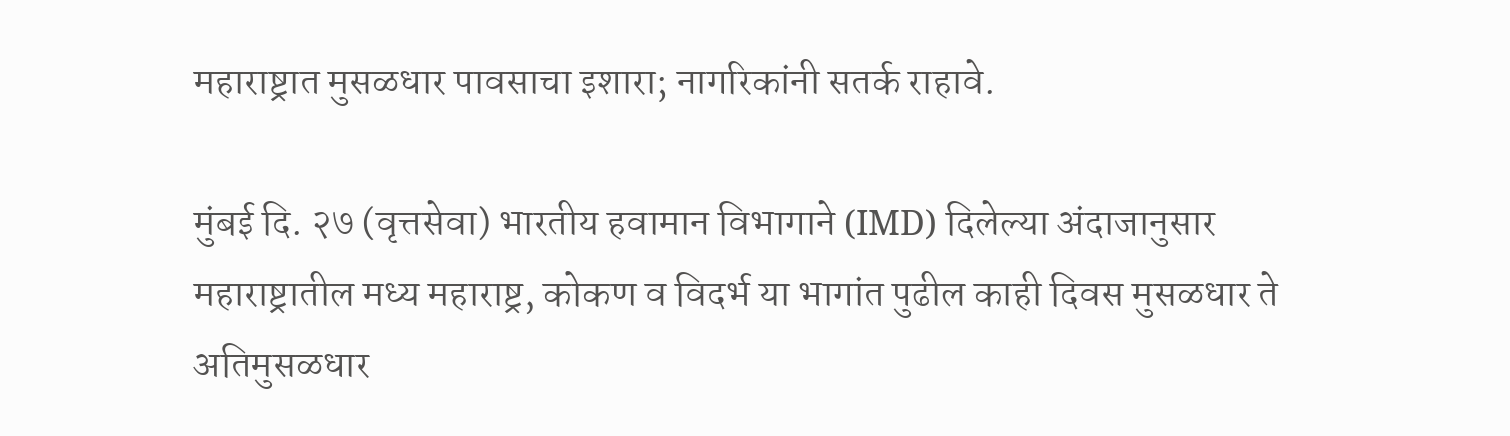महाराष्ट्रात मुसळधार पावसाचा इशारा; नागरिकांनी सतर्क राहावे.

मुंबई दि. २७ (वृत्तसेवा) भारतीय हवामान विभागाने (IMD) दिलेल्या अंदाजानुसार महाराष्ट्रातील मध्य महाराष्ट्र, कोकण व विदर्भ या भागांत पुढील काही दिवस मुसळधार ते अतिमुसळधार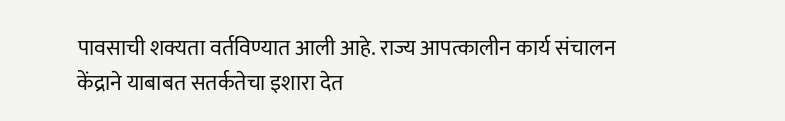पावसाची शक्यता वर्तविण्यात आली आहे. राज्य आपत्कालीन कार्य संचालन केंद्राने याबाबत सतर्कतेचा इशारा देत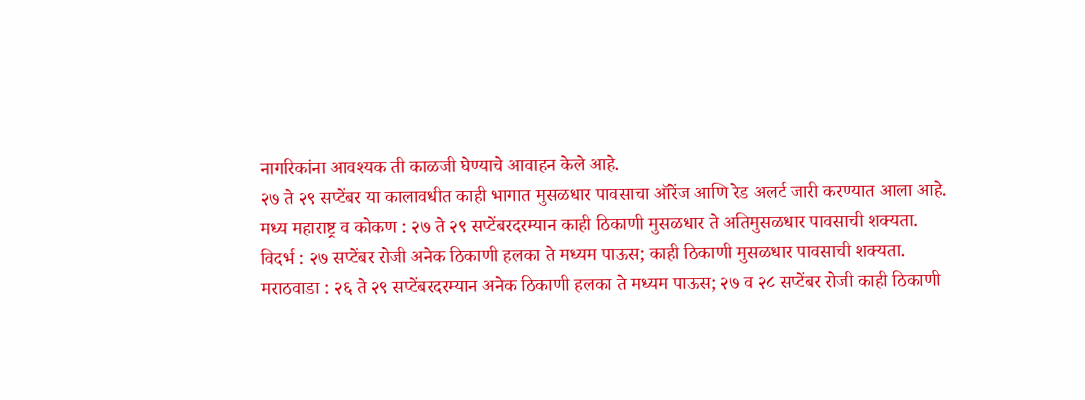नागरिकांना आवश्यक ती काळजी घेण्याचे आवाहन केले आहे.
२७ ते २९ सप्टेंबर या कालावधीत काही भागात मुसळधार पावसाचा ऑरेंज आणि रेड अलर्ट जारी करण्यात आला आहे.
मध्य महाराष्ट्र व कोकण : २७ ते २९ सप्टेंबरदरम्यान काही ठिकाणी मुसळधार ते अतिमुसळधार पावसाची शक्यता.
विदर्भ : २७ सप्टेंबर रोजी अनेक ठिकाणी हलका ते मध्यम पाऊस; काही ठिकाणी मुसळधार पावसाची शक्यता.
मराठवाडा : २६ ते २९ सप्टेंबरदरम्यान अनेक ठिकाणी हलका ते मध्यम पाऊस; २७ व २८ सप्टेंबर रोजी काही ठिकाणी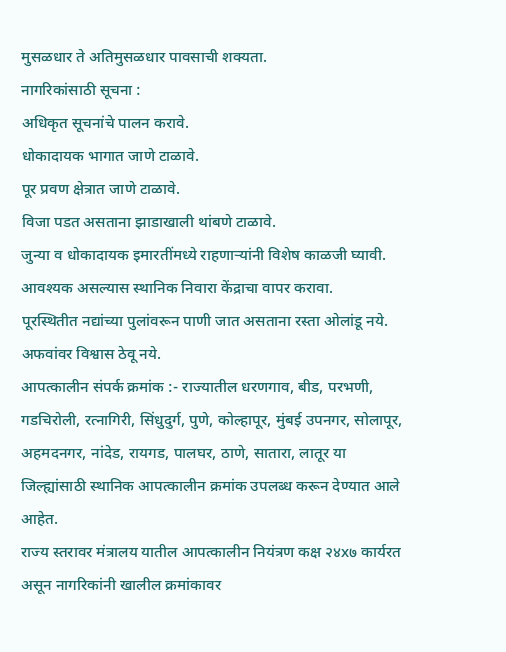मुसळधार ते अतिमुसळधार पावसाची शक्यता.
नागरिकांसाठी सूचना :
अधिकृत सूचनांचे पालन करावे.
धोकादायक भागात जाणे टाळावे.
पूर प्रवण क्षेत्रात जाणे टाळावे.
विजा पडत असताना झाडाखाली थांबणे टाळावे.
जुन्या व धोकादायक इमारतींमध्ये राहणाऱ्यांनी विशेष काळजी घ्यावी.
आवश्यक असल्यास स्थानिक निवारा केंद्राचा वापर करावा.
पूरस्थितीत नद्यांच्या पुलांवरून पाणी जात असताना रस्ता ओलांडू नये.
अफवांवर विश्वास ठेवू नये.
आपत्कालीन संपर्क क्रमांक :- राज्यातील धरणगाव, बीड, परभणी, गडचिरोली, रत्नागिरी, सिंधुदुर्ग, पुणे, कोल्हापूर, मुंबई उपनगर, सोलापूर, अहमदनगर, नांदेड, रायगड, पालघर, ठाणे, सातारा, लातूर या जिल्ह्यांसाठी स्थानिक आपत्कालीन क्रमांक उपलब्ध करून देण्यात आले आहेत.
राज्य स्तरावर मंत्रालय यातील आपत्कालीन नियंत्रण कक्ष २४x७ कार्यरत असून नागरिकांनी खालील क्रमांकावर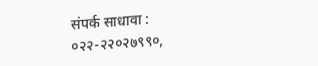संपर्क साधावा :
०२२-२२०२७९९०,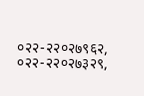०२२-२२०२७९६२, ०२२-२२०२७३२९,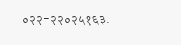०२२-२२०२५१६३.